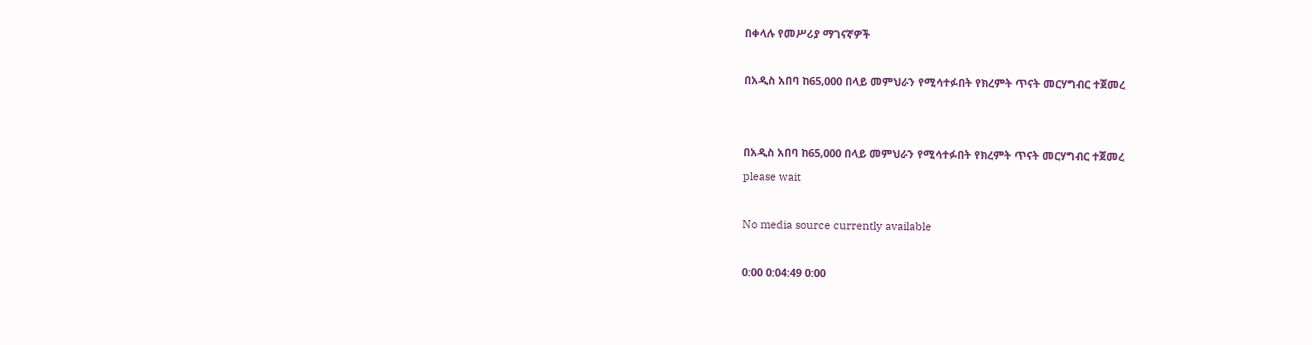በቀላሉ የመሥሪያ ማገናኛዎች

በአዲስ አበባ ከ65,000 በላይ መምህራን የሚሳተፉበት የክረምት ጥናት መርሃግብር ተጀመረ


በአዲስ አበባ ከ65,000 በላይ መምህራን የሚሳተፉበት የክረምት ጥናት መርሃግብር ተጀመረ
please wait

No media source currently available

0:00 0:04:49 0:00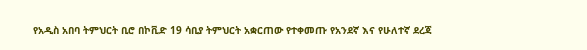የአዲስ አበባ ትምህርት ቢሮ በኮቪድ 19 ሳቢያ ትምህርት አቋርጠው የተቀመጡ የአንደኛ እና የሁለተኛ ደረጃ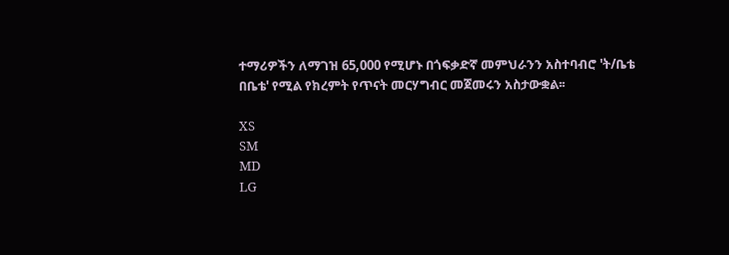ተማሪዎችን ለማገዝ 65,000 የሚሆኑ በጎፍቃድኛ መምህራንን አስተባብሮ 'ት/ቤቴ በቤቴ' የሚል የክረምት የጥናት መርሃግብር መጀመሩን አስታውቋል፡፡

XS
SM
MD
LG